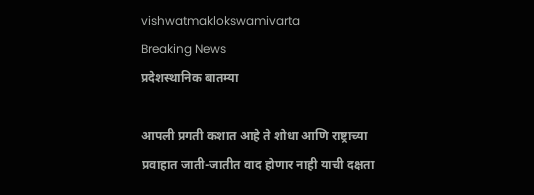vishwatmaklokswamivarta
Breaking News
प्रदेशस्थानिक बातम्या

आपली प्रगती कशात आहे ते शोधा आणि राष्ट्राच्या प्रवाहात जाती-जातीत वाद होणार नाही याची दक्षता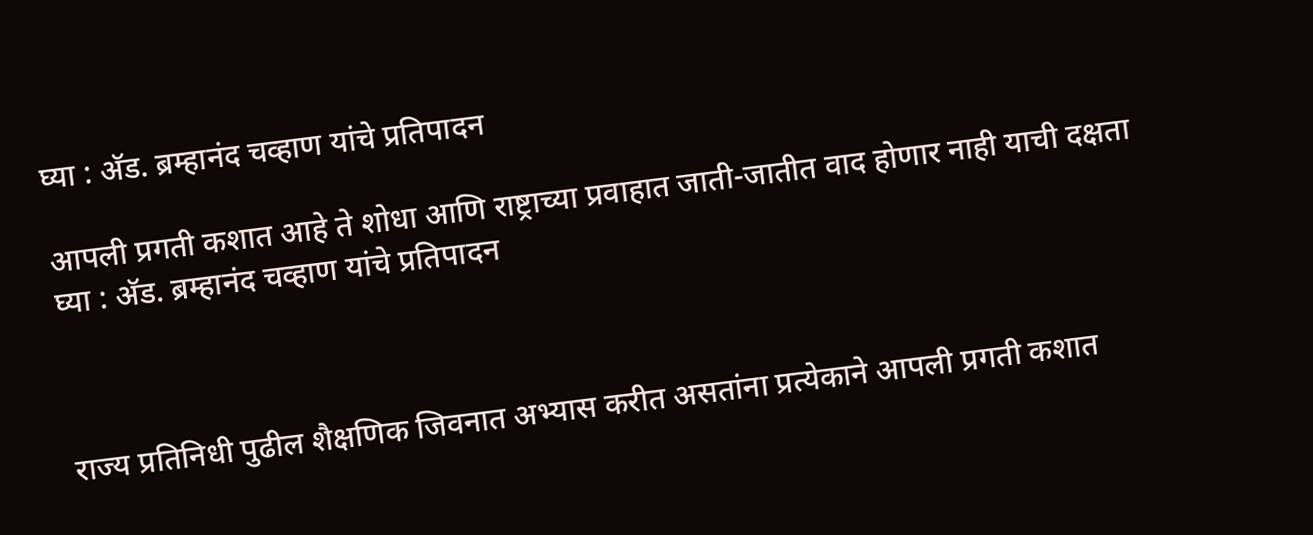घ्या : अ‍ॅड. ब्रम्हानंद चव्हाण यांचे प्रतिपादन

आपली प्रगती कशात आहे ते शोधा आणि राष्ट्राच्या प्रवाहात जाती-जातीत वाद होणार नाही याची दक्षता घ्या : अ‍ॅड. ब्रम्हानंद चव्हाण यांचे प्रतिपादन



राज्य प्रतिनिधी पुढील शैक्षणिक जिवनात अभ्यास करीत असतांना प्रत्येकाने आपली प्रगती कशात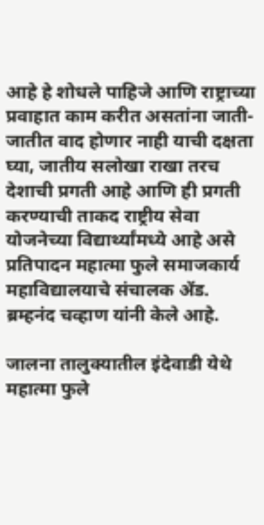आहे हे शोधले पाहिजे आणि राष्ट्राच्या प्रवाहात काम करीत असतांना जाती-जातीत वाद होणार नाही याची दक्षता घ्या, जातीय सलोखा राखा तरच देशाची प्रगती आहे आणि ही प्रगती करण्याची ताकद राष्ट्रीय सेवा योजनेच्या विद्यार्थ्यांमध्ये आहे असे प्रतिपादन महात्मा फुले समाजकार्य महाविद्यालयाचे संचालक अ‍ॅड. ब्रम्हनंद चव्हाण यांनी केले आहे.

जालना तालुक्यातील इंदेवाडी येथे महात्मा फुले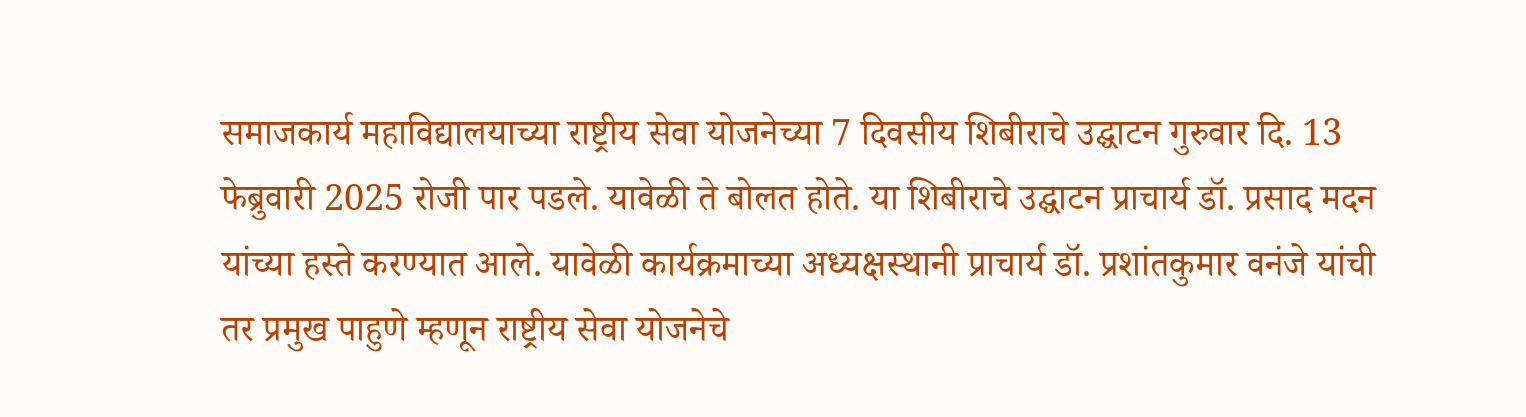समाजकार्य महाविद्यालयाच्या राष्ट्रीय सेवा योजनेच्या 7 दिवसीय शिबीराचे उद्घाटन गुरुवार दि. 13 फेब्रुवारी 2025 रोजी पार पडले. यावेळी ते बोलत होते. या शिबीराचे उद्घाटन प्राचार्य डॉ. प्रसाद मदन यांच्या हस्ते करण्यात आले. यावेळी कार्यक्रमाच्या अध्यक्षस्थानी प्राचार्य डॉ. प्रशांतकुमार वनंजे यांची तर प्रमुख पाहुणे म्हणून राष्ट्रीय सेवा योजनेचे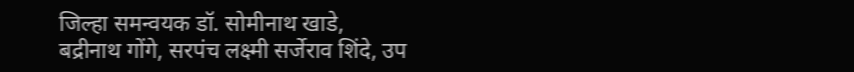जिल्हा समन्वयक डॉ. सोमीनाथ खाडे, बद्रीनाथ गोंगे, सरपंच लक्ष्मी सर्जेराव शिंदे, उप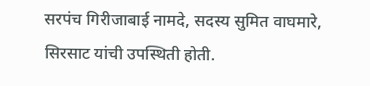सरपंच गिरीजाबाई नामदे, सदस्य सुमित वाघमारे, सिरसाट यांची उपस्थिती होती.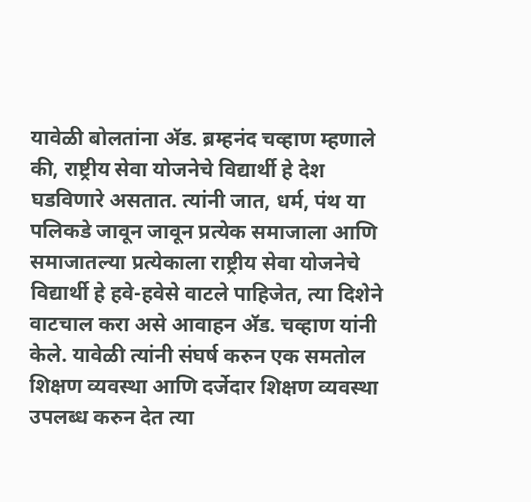यावेळी बोलतांना अ‍ॅड. ब्रम्हनंद चव्हाण म्हणाले की, राष्ट्रीय सेवा योजनेचे विद्यार्थी हे देश घडविणारे असतात. त्यांनी जात, धर्म, पंथ या पलिकडे जावून जावून प्रत्येक समाजाला आणि समाजातल्या प्रत्येकाला राष्ट्रीय सेवा योजनेचे विद्यार्थी हे हवे-हवेसे वाटले पाहिजेत, त्या दिशेने वाटचाल करा असे आवाहन अ‍ॅड. चव्हाण यांनी केले. यावेळी त्यांनी संघर्ष करुन एक समतोल शिक्षण व्यवस्था आणि दर्जेदार शिक्षण व्यवस्था उपलब्ध करुन देत त्या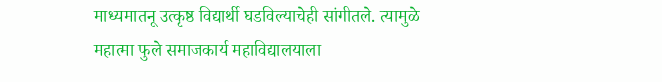माध्यमातनू उत्कृष्ठ विद्यार्थी घडविल्याचेही सांगीतले. त्यामुळे महात्मा फुले समाजकार्य महाविद्यालयाला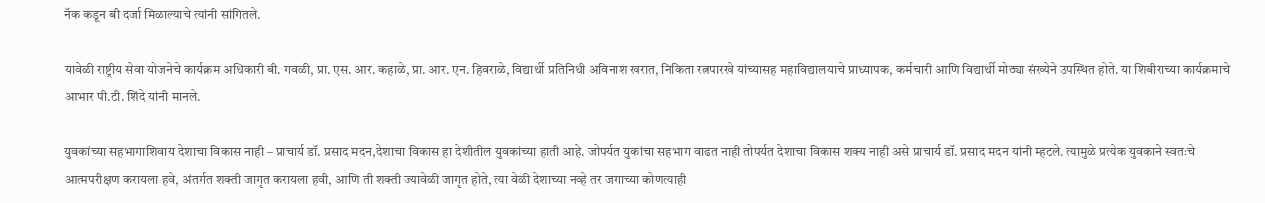नॅक कडून बी दर्जा मिळाल्याचे त्यांनी सांगितले.

यावेळी राष्ट्रीय सेवा योजनेचे कार्यक्रम अधिकारी बी. गवळी, प्रा. एस. आर. कहाळे, प्रा. आर. एन. हिवराळे, विद्यार्थी प्रतिनिधी अविनाश खरात, निकिता रत्नपारखे यांच्यासह महाविद्यालयाचे प्राध्यापक, कर्मचारी आणि विद्यार्थी मोठ्या संख्येने उपस्थित होते. या शिबीराच्या कार्यक्रमाचे आभार पी.टी. शिंदे यांनी मानले.

युवकांच्या सहभागाशिवाय देशाचा विकास नाही – प्राचार्य डॉ. प्रसाद मदन,देशाचा विकास हा देशीतील युवकांच्या हाती आहे. जोपर्यत युकांचा सहभाग वाढत नाही तोपर्यत देशाचा विकास शक्य नाही असे प्राचार्य डॉ. प्रसाद मदन यांनी म्हटले. त्यामुळे प्रत्येक युवकाने स्वतःचे आत्मपरीक्षण करायला हवे, अंतर्गत शक्ती जागृत करायला हवी, आणि ती शक्ती ज्यावेळी जागृत होते, त्या वेळी देशाच्या नव्हे तर जगाच्या कोणत्याही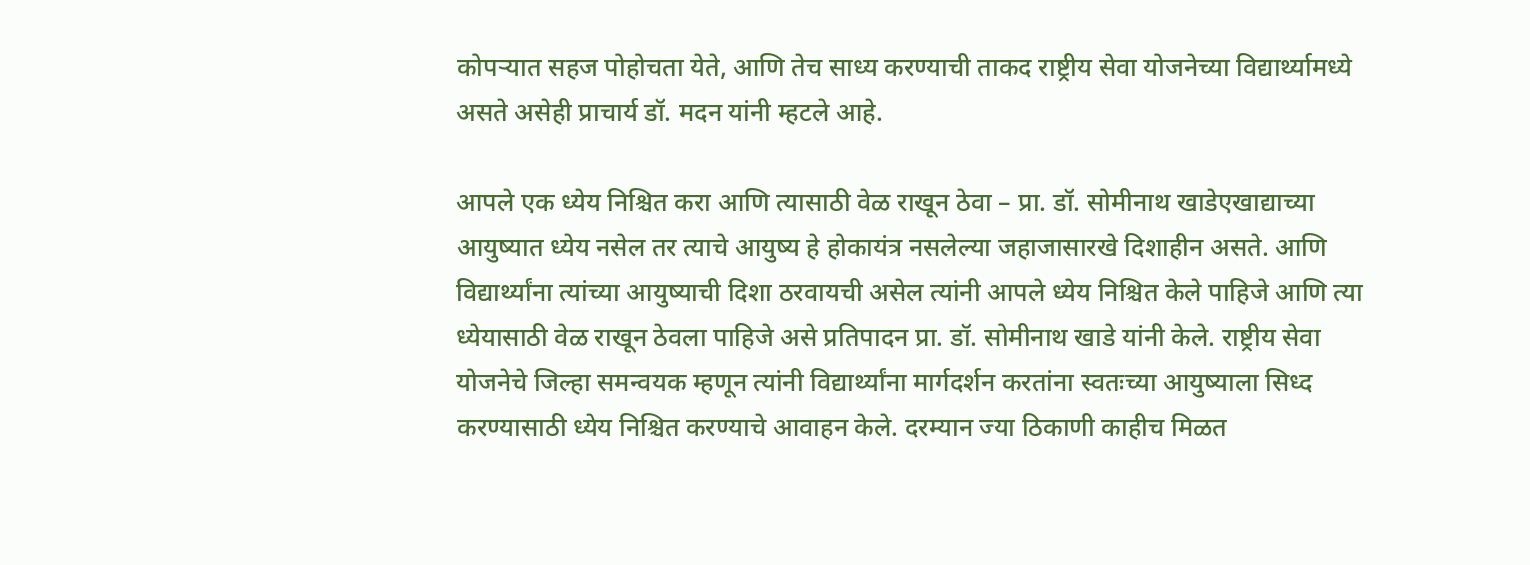कोपर्‍यात सहज पोहोचता येते, आणि तेच साध्य करण्याची ताकद राष्ट्रीय सेवा योजनेच्या विद्यार्थ्यामध्ये असते असेही प्राचार्य डॉ. मदन यांनी म्हटले आहे.

आपले एक ध्येय निश्चित करा आणि त्यासाठी वेळ राखून ठेवा – प्रा. डॉ. सोमीनाथ खाडेएखाद्याच्या आयुष्यात ध्येय नसेल तर त्याचे आयुष्य हे होकायंत्र नसलेल्या जहाजासारखे दिशाहीन असते. आणि विद्यार्थ्यांना त्यांच्या आयुष्याची दिशा ठरवायची असेल त्यांनी आपले ध्येय निश्चित केले पाहिजे आणि त्या ध्येयासाठी वेळ राखून ठेवला पाहिजे असे प्रतिपादन प्रा. डॉ. सोमीनाथ खाडे यांनी केले. राष्ट्रीय सेवा योजनेचे जिल्हा समन्वयक म्हणून त्यांनी विद्यार्थ्यांना मार्गदर्शन करतांना स्वतःच्या आयुष्याला सिध्द करण्यासाठी ध्येय निश्चित करण्याचे आवाहन केले. दरम्यान ज्या ठिकाणी काहीच मिळत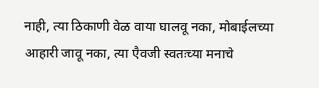नाही, त्या ठिकाणी वेळ वाया घालवू नका, मोबाईलच्या आहारी जावू नका, त्या एैवजी स्वतःच्या मनाचे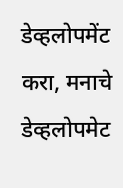डेव्हलोपमेंट करा, मनाचे डेव्हलोपमेट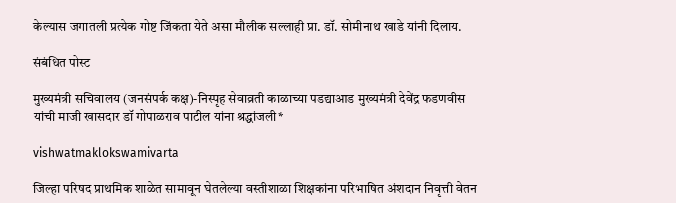केल्यास जगातली प्रत्येक गोष्ट जिंकता येते असा मौलीक सल्लाही प्रा. डॉ. सोमीनाथ खाडे यांनी दिलाय.

संबंधित पोस्ट

मुख्यमंत्री सचिवालय (जनसंपर्क कक्ष)-निस्पृह सेवाव्रती काळाच्या पडद्याआड मुख्यमंत्री देवेंद्र फडणवीस यांची माजी खासदार डॉ गोपाळराव पाटील यांना श्रद्धांजली*

vishwatmaklokswamivarta

जिल्हा परिषद प्राथमिक शाळेत सामावून घेतलेल्या वस्तीशाळा शिक्षकांना परिभाषित अंशदान निवृत्ती वेतन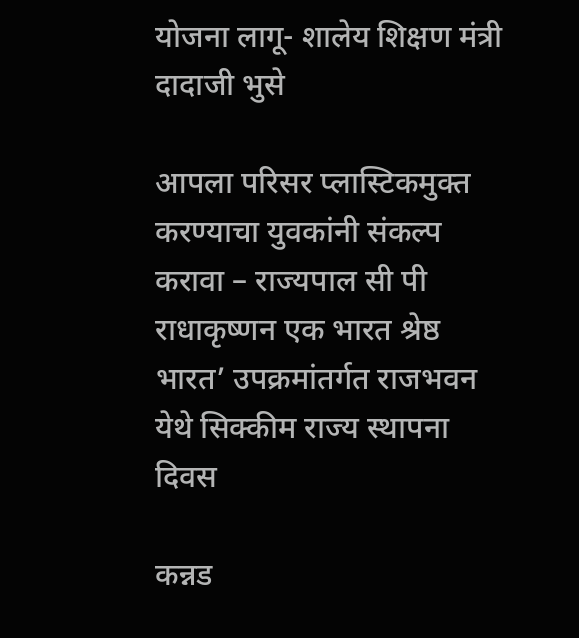योजना लागू- शालेय शिक्षण मंत्री दादाजी भुसे

आपला परिसर प्लास्टिकमुक्त करण्याचा युवकांनी संकल्प करावा – राज्यपाल सी पी राधाकृष्णन एक भारत श्रेष्ठ भारत’ उपक्रमांतर्गत राजभवन येथे सिक्कीम राज्य स्थापना दिवस

कन्नड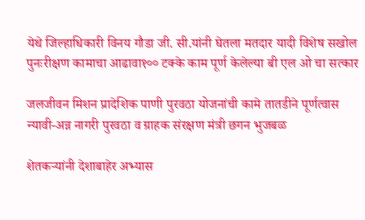येथे जिल्हाधिकारी विनय गौडा जी. सी.यांनी घेतला मतदार यादी विशेष सखोल पुनःरीक्षण कामाचा आढावा१०० टक्के काम पूर्ण केलेल्या बी एल ओ चा सत्कार

जलजीवन मिशन प्रादेशिक पाणी पुरवठा योजनांची कामे तातडीने पूर्णत्वास न्यावी-अन्न नागरी पुरवठा व ग्राहक संरक्षण मंत्री छगन भुजबळ

शेतकऱ्यांनी देशाबाहेर अभ्यास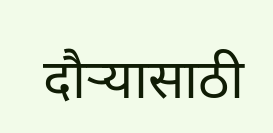दौऱ्यासाठी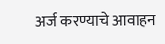अर्ज करण्याचे आवाहन